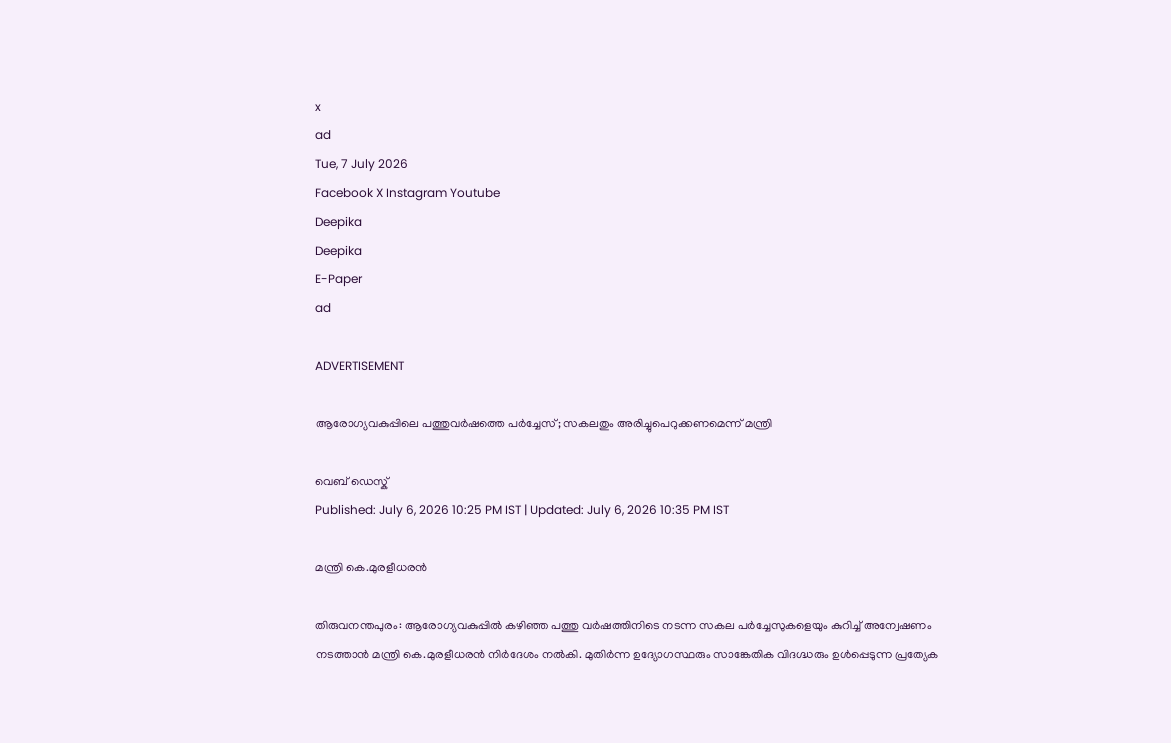x
ad
Tue, 7 July 2026
Facebook X Instagram Youtube
Deepika
Deepika
E-Paper
ad

ADVERTISEMENT

ആരോഗ്യവകുപ്പിലെ പത്തുവർഷത്തെ പർച്ചേസ്; സകലതും അരിച്ചുപെറുക്കണമെന്ന് മന്ത്രി

വെബ് ഡെസ്ക്
Published: July 6, 2026 10:25 PM IST | Updated: July 6, 2026 10:35 PM IST

മന്ത്രി കെ.മുരളീധരൻ

തിരുവനന്തപുരം: ആരോഗ്യവകുപ്പിൽ കഴിഞ്ഞ പത്തു വർഷത്തിനിടെ നടന്ന സകല പർച്ചേസുകളെയും കുറിച്ച് അന്വേഷണം നടത്താൻ മന്ത്രി കെ.മുരളീധരൻ നിർദേശം നൽകി. മുതിർന്ന ഉദ്യോഗസ്ഥരും സാങ്കേതിക വിദഗ്ദ്ധരും ഉൾപ്പെടുന്ന പ്രത്യേക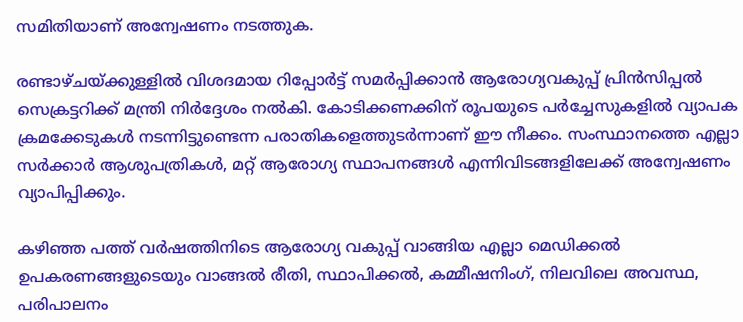സമിതിയാണ് അന്വേഷണം നടത്തുക.

രണ്ടാഴ്ചയ്ക്കുള്ളിൽ വിശദമായ റിപ്പോർട്ട് സമർപ്പിക്കാൻ ആരോഗ്യവകുപ്പ് പ്രിൻസിപ്പൽ സെക്രട്ടറിക്ക് മന്ത്രി നിർദ്ദേശം നൽകി. കോടിക്കണക്കിന് രൂപയുടെ പർച്ചേസുകളിൽ വ്യാപക ക്രമക്കേടുകൾ നടന്നിട്ടുണ്ടെന്ന പരാതികളെത്തുടർന്നാണ് ഈ നീക്കം. സംസ്ഥാനത്തെ എല്ലാ സർക്കാർ ആശുപത്രികൾ, മറ്റ് ആരോഗ്യ സ്ഥാപനങ്ങൾ എന്നിവിടങ്ങളിലേക്ക് അന്വേഷണം വ്യാപിപ്പിക്കും.

കഴിഞ്ഞ പത്ത് വർഷത്തിനിടെ ആരോഗ്യ വകുപ്പ് വാങ്ങിയ എല്ലാ മെഡിക്കൽ ഉപകരണങ്ങളുടെയും വാങ്ങൽ രീതി, സ്ഥാപിക്കൽ, കമ്മീഷനിംഗ്, നിലവിലെ അവസ്ഥ, പരിപാലനം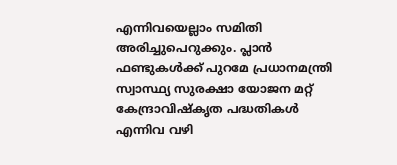എന്നിവയെല്ലാം സമിതി അരിച്ചുപെറുക്കും. പ്ലാൻ ഫണ്ടുകൾക്ക് പുറമേ പ്രധാനമന്ത്രി സ്വാസ്ഥ്യ സുരക്ഷാ യോജന മറ്റ് കേന്ദ്രാവിഷ്കൃത പദ്ധതികൾ എന്നിവ വഴി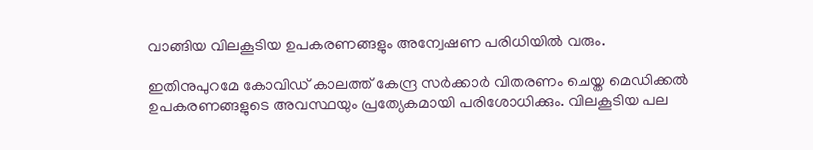വാങ്ങിയ വിലകൂടിയ ഉപകരണങ്ങളും അന്വേഷണ പരിധിയിൽ വരും.

ഇതിനുപുറമേ കോവിഡ് കാലത്ത് കേന്ദ്ര സർക്കാർ വിതരണം ചെയ്ത മെഡിക്കൽ ഉപകരണങ്ങളുടെ അവസ്ഥയും പ്രത്യേകമായി പരിശോധിക്കും. വിലകൂടിയ പല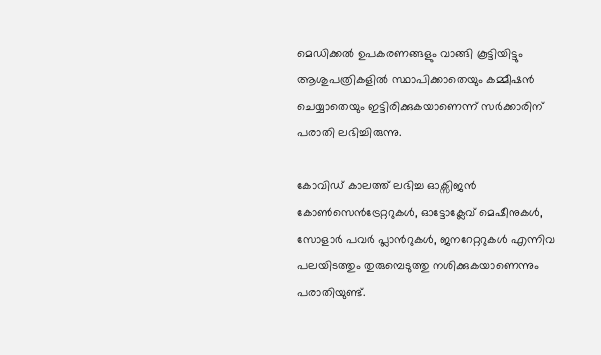മെഡിക്കൽ ഉപകരണങ്ങളും വാങ്ങി കൂട്ടിയിട്ടും ആശുപത്രികളിൽ സ്ഥാപിക്കാതെയും കമ്മീഷൻ ചെയ്യാതെയും ഇട്ടിരിക്കുകയാണെന്ന് സർക്കാരിന് പരാതി ലഭിച്ചിരുന്നു.

കോവിഡ് കാലത്ത് ലഭിച്ച ഓക്സിജൻ കോൺസെൻട്രേറ്ററുകൾ, ഓട്ടോക്ലേവ് മെഷീനുകൾ, സോളാർ പവർ പ്ലാന്‍റുകൾ, ജനറേറ്ററുകൾ എന്നിവ പലയിടത്തും തുരുമ്പെടുത്തു നശിക്കുകയാണെന്നും പരാതിയുണ്ട്.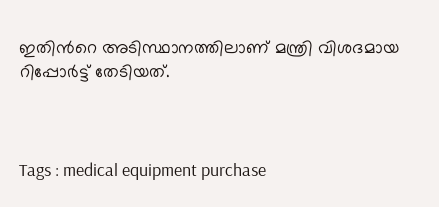ഇതിന്‍റെ അടിസ്ഥാനത്തിലാണ് മന്ത്രി വിശദമായ റിപ്പോർട്ട് തേടിയത്.



Tags : medical equipment purchase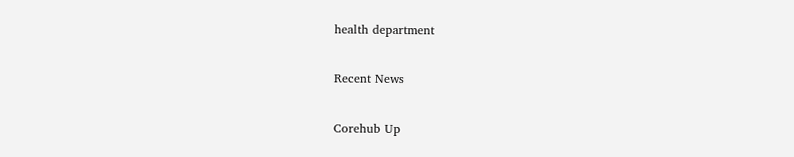health department

Recent News

Corehub Up